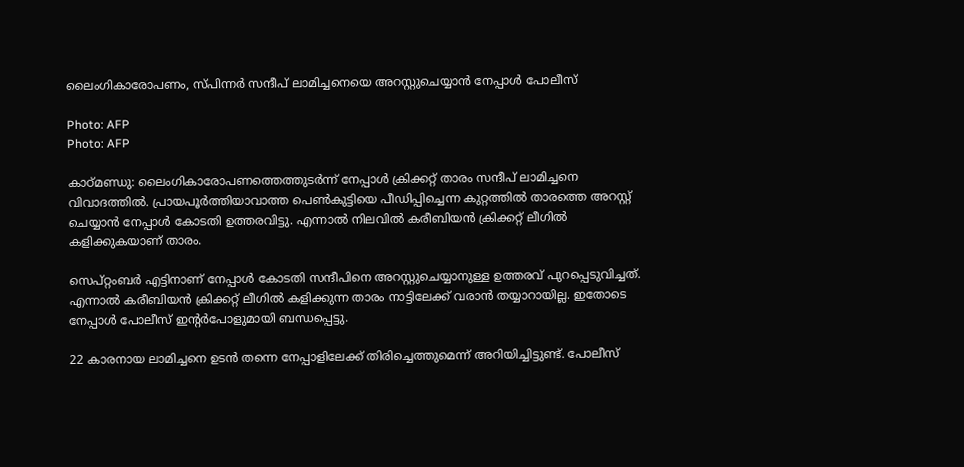ലൈംഗികാരോപണം, സ്പിന്നര്‍ സന്ദീപ് ലാമിച്ചനെയെ അറസ്റ്റുചെയ്യാന്‍ നേപ്പാള്‍ പോലീസ്

Photo: AFP
Photo: AFP

കാഠ്മണ്ഡു: ലൈംഗികാരോപണത്തെത്തുടര്‍ന്ന് നേപ്പാള്‍ ക്രിക്കറ്റ് താരം സന്ദീപ് ലാമിച്ചനെ വിവാദത്തില്‍. പ്രായപൂര്‍ത്തിയാവാത്ത പെണ്‍കുട്ടിയെ പീഡിപ്പിച്ചെന്ന കുറ്റത്തില്‍ താരത്തെ അറസ്റ്റ് ചെയ്യാന്‍ നേപ്പാള്‍ കോടതി ഉത്തരവിട്ടു. എന്നാല്‍ നിലവില്‍ കരീബിയന്‍ ക്രിക്കറ്റ് ലീഗില്‍ കളിക്കുകയാണ് താരം.

സെപ്റ്റംബര്‍ എട്ടിനാണ് നേപ്പാള്‍ കോടതി സന്ദീപിനെ അറസ്റ്റുചെയ്യാനുള്ള ഉത്തരവ് പുറപ്പെടുവിച്ചത്. എന്നാല്‍ കരീബിയന്‍ ക്രിക്കറ്റ് ലീഗില്‍ കളിക്കുന്ന താരം നാട്ടിലേക്ക് വരാന്‍ തയ്യാറായില്ല. ഇതോടെ നേപ്പാള്‍ പോലീസ് ഇന്റര്‍പോളുമായി ബന്ധപ്പെട്ടു.

22 കാരനായ ലാമിച്ചനെ ഉടന്‍ തന്നെ നേപ്പാളിലേക്ക് തിരിച്ചെത്തുമെന്ന് അറിയിച്ചിട്ടുണ്ട്. പോലീസ്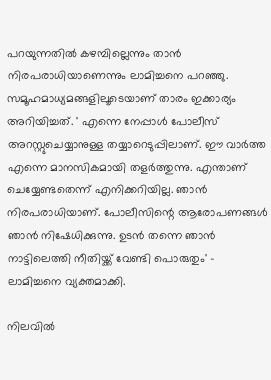പറയുന്നതില്‍ കഴമ്പില്ലെന്നും താന്‍ നിരപരാധിയാണെന്നും ലാമിച്ചനെ പറഞ്ഞു. സമൂഹമാധ്യമങ്ങളിലൂടെയാണ് താരം ഇക്കാര്യം അറിയിച്ചത്. ' എന്നെ നേപ്പാള്‍ പോലീസ് അറസ്റ്റുചെയ്യാനുള്ള തയ്യാറെടുപ്പിലാണ്. ഈ വാര്‍ത്ത എന്നെ മാനസികമായി തളര്‍ത്തുന്നു. എന്താണ് ചെയ്യേണ്ടതെന്ന് എനിക്കറിയില്ല. ഞാന്‍ നിരപരാധിയാണ്. പോലീസിന്റെ ആരോപണങ്ങള്‍ ഞാന്‍ നിഷേധിക്കുന്നു. ഉടന്‍ തന്നെ ഞാന്‍ നാട്ടിലെത്തി നീതിയ്ക്ക് വേണ്ടി പൊരുതും' - ലാമിച്ചനെ വ്യക്തമാക്കി.

നിലവില്‍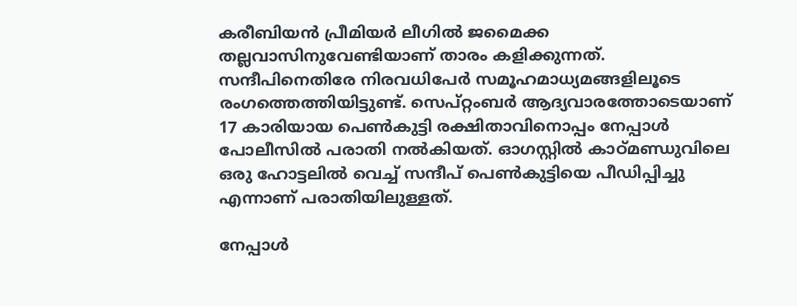കരീബിയന്‍ പ്രീമിയര്‍ ലീഗില്‍ ജമൈക്ക തല്ലവാസിനുവേണ്ടിയാണ് താരം കളിക്കുന്നത്. സന്ദീപിനെതിരേ നിരവധിപേര്‍ സമൂഹമാധ്യമങ്ങളിലൂടെ രംഗത്തെത്തിയിട്ടുണ്ട്. സെപ്റ്റംബര്‍ ആദ്യവാരത്തോടെയാണ് 17 കാരിയായ പെണ്‍കുട്ടി രക്ഷിതാവിനൊപ്പം നേപ്പാള്‍ പോലീസില്‍ പരാതി നല്‍കിയത്. ഓഗസ്റ്റില്‍ കാഠ്മണ്ഡുവിലെ ഒരു ഹോട്ടലില്‍ വെച്ച് സന്ദീപ് പെണ്‍കുട്ടിയെ പീഡിപ്പിച്ചു എന്നാണ് പരാതിയിലുള്ളത്.

നേപ്പാള്‍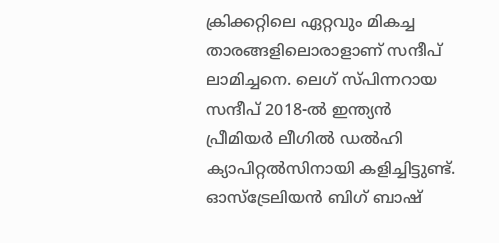ക്രിക്കറ്റിലെ ഏറ്റവും മികച്ച താരങ്ങളിലൊരാളാണ് സന്ദീപ് ലാമിച്ചനെ. ലെഗ് സ്പിന്നറായ സന്ദീപ് 2018-ല്‍ ഇന്ത്യന്‍ പ്രീമിയര്‍ ലീഗില്‍ ഡല്‍ഹി ക്യാപിറ്റല്‍സിനായി കളിച്ചിട്ടുണ്ട്. ഓസ്‌ട്രേലിയന്‍ ബിഗ് ബാഷ്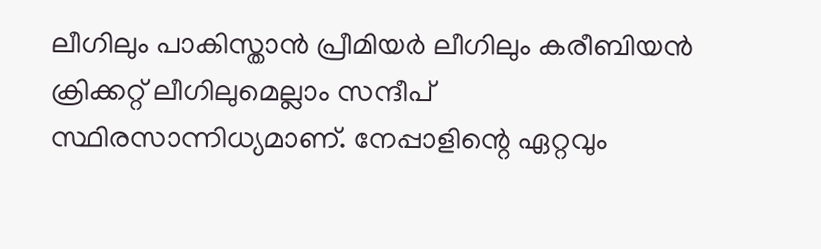ലീഗിലും പാകിസ്താന്‍ പ്രീമിയര്‍ ലീഗിലും കരീബിയന്‍ ക്രിക്കറ്റ് ലീഗിലുമെല്ലാം സന്ദീപ് സ്ഥിരസാന്നിധ്യമാണ്. നേപ്പാളിന്റെ ഏറ്റവും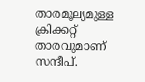താരമൂല്യമുള്ള ക്രിക്കറ്റ് താരവുമാണ് സന്ദീപ്.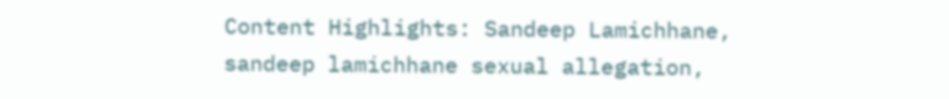Content Highlights: Sandeep Lamichhane, sandeep lamichhane sexual allegation,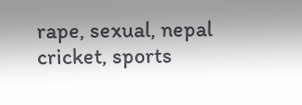rape, sexual, nepal cricket, sports